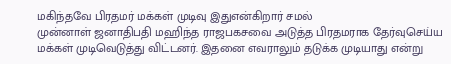மகிந்தவே பிரதமர் மக்கள் முடிவு இதுஎன்கிறார் சமல்
முன்னாள் ஜனாதிபதி மஹிந்த ராஜபகசவை அடுத்த பிரதமராக தேர்வுசெய்ய மக்கள் முடிவெடுத்து விட்டனர். இதனை எவராலும் தடுக்க முடியாது என்று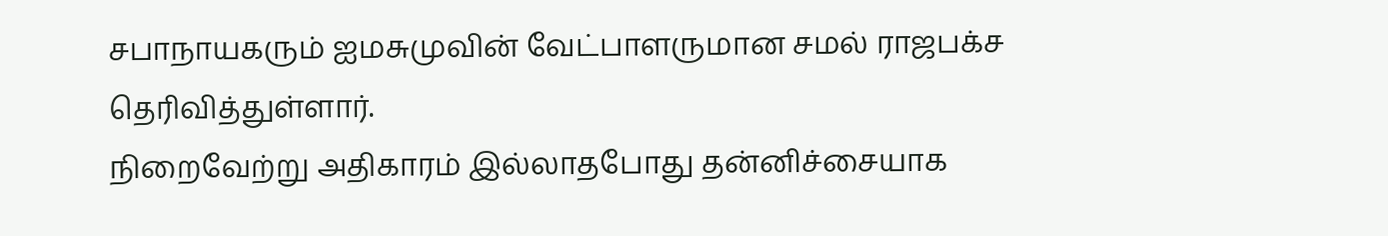சபாநாயகரும் ஐமசுமுவின் வேட்பாளருமான சமல் ராஜபக்ச தெரிவித்துள்ளார்.
நிறைவேற்று அதிகாரம் இல்லாதபோது தன்னிச்சையாக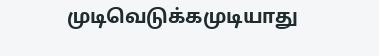முடிவெடுக்கமுடியாது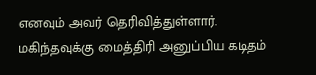எனவும் அவர் தெரிவித்துள்ளார். மகிந்தவுக்கு மைத்திரி அனுப்பிய கடிதம்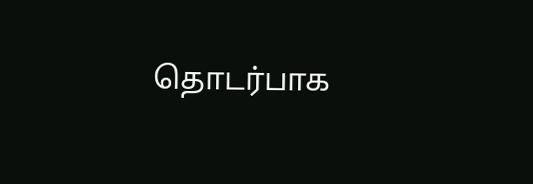தொடர்பாக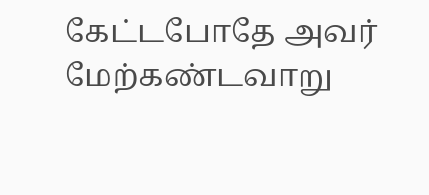கேட்டபோதே அவர் மேற்கண்டவாறு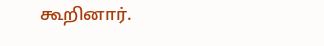கூறினார்.